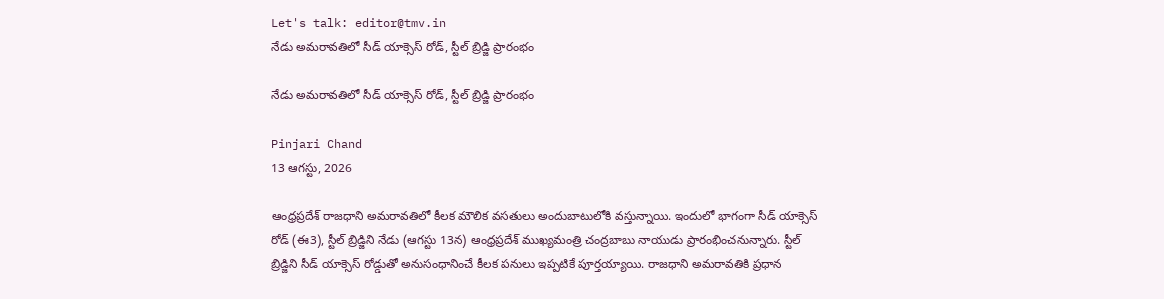Let's talk: editor@tmv.in
నేడు అమరావతిలో సీడ్‌ యాక్సెస్‌ రోడ్‌, స్టీల్‌ బ్రిడ్జి ప్రారంభం

నేడు అమరావతిలో సీడ్‌ యాక్సెస్‌ రోడ్‌, స్టీల్‌ బ్రిడ్జి ప్రారంభం

Pinjari Chand
13 ఆగస్టు, 2026

ఆంధ్రప్రదేశ్‌ రాజధాని అమరావతిలో కీలక మౌలిక వసతులు అందుబాటులోకి వస్తున్నాయి. ఇందులో భాగంగా సీడ్‌ యాక్సెస్‌ రోడ్‌ (ఈ3), స్టీల్‌ బ్రిడ్జిని నేడు (ఆగస్టు 13న) ఆంధ్రప్రదేశ్‌ ముఖ్యమంత్రి చంద్రబాబు నాయుడు ప్రారంభించనున్నారు. స్టీల్‌ బ్రిడ్జిని సీడ్‌ యాక్సెస్‌ రోడ్డుతో అనుసంధానించే కీలక పనులు ఇప్పటికే పూర్తయ్యాయి. రాజధాని అమరావతికి ప్రధాన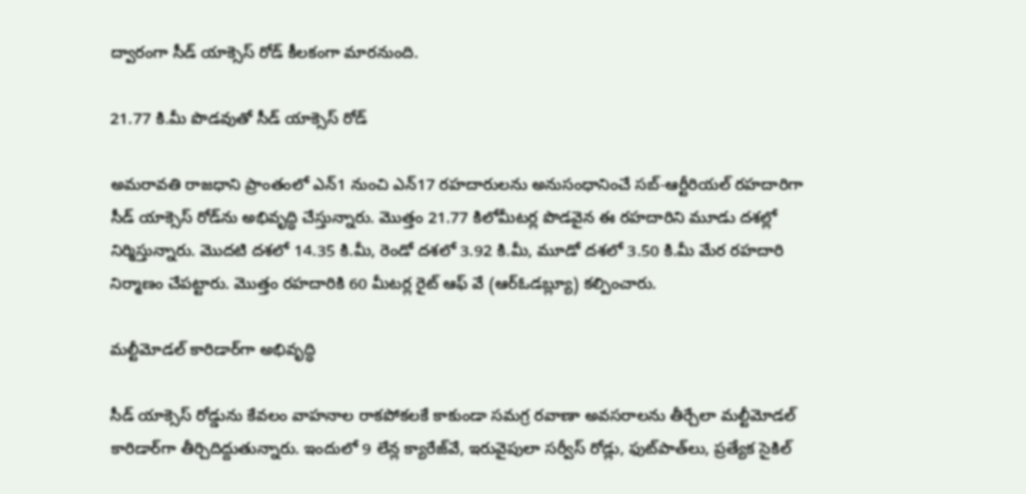ద్వారంగా సీడ్‌ యాక్సెస్‌ రోడ్‌ కీలకంగా మారనుంది.

21.77 కి.మీ పొడవుతో సీడ్‌ యాక్సెస్‌ రోడ్‌

అమరావతి రాజధాని ప్రాంతంలో ఎన్‌1 నుంచి ఎన్‌17 రహదారులను అనుసంధానించే సబ్‌-ఆర్టీరియల్‌ రహదారిగా సీడ్‌ యాక్సెస్‌ రోడ్‌ను అభివృద్ధి చేస్తున్నారు. మొత్తం 21.77 కిలోమీటర్ల పొడవైన ఈ రహదారిని మూడు దశల్లో నిర్మిస్తున్నారు. మొదటి దశలో 14.35 కి.మీ, రెండో దశలో 3.92 కి.మీ, మూడో దశలో 3.50 కి.మీ మేర రహదారి నిర్మాణం చేపట్టారు. మొత్తం రహదారికి 60 మీటర్ల రైట్‌ ఆఫ్‌ వే (ఆర్‌ఓడబ్ల్యూ) కల్పించారు.

మల్టీమోడల్‌ కారిడార్‌గా అభివృద్ధి

సీడ్‌ యాక్సెస్‌ రోడ్డును కేవలం వాహనాల రాకపోకలకే కాకుండా సమగ్ర రవాణా అవసరాలను తీర్చేలా మల్టీమోడల్‌ కారిడార్‌గా తీర్చిదిద్దుతున్నారు. ఇందులో 9 లేన్ల క్యారేజ్‌వే, ఇరువైపులా సర్వీస్‌ రోడ్లు, ఫుట్‌పాత్‌లు, ప్రత్యేక సైకిల్‌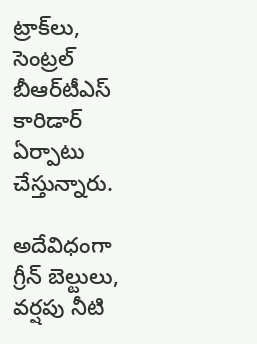ట్రాక్‌లు, సెంట్రల్‌ బీఆర్‌టీఎస్‌ కారిడార్‌ ఏర్పాటు చేస్తున్నారు.

అదేవిధంగా గ్రీన్‌ బెల్టులు, వర్షపు నీటి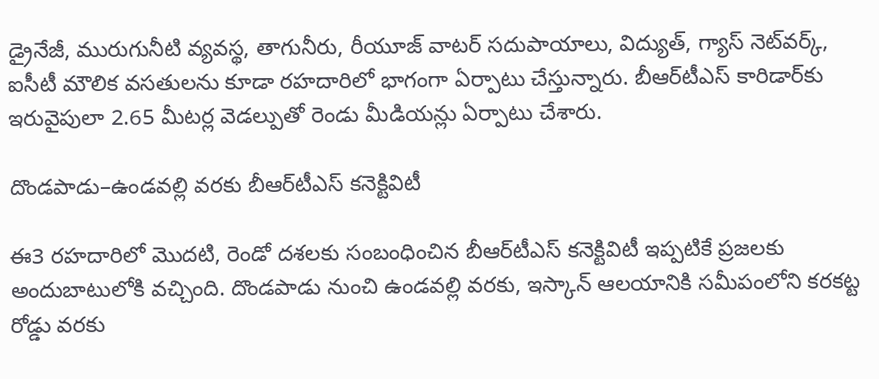డ్రైనేజీ, మురుగునీటి వ్యవస్థ, తాగునీరు, రీయూజ్‌ వాటర్‌ సదుపాయాలు, విద్యుత్‌, గ్యాస్‌ నెట్‌వర్క్‌, ఐసీటీ మౌలిక వసతులను కూడా రహదారిలో భాగంగా ఏర్పాటు చేస్తున్నారు. బీఆర్‌టీఎస్‌ కారిడార్‌కు ఇరువైపులా 2.65 మీటర్ల వెడల్పుతో రెండు మీడియన్లు ఏర్పాటు చేశారు.

దొండపాడు–ఉండవల్లి వరకు బీఆర్‌టీఎస్‌ కనెక్టివిటీ

ఈ3 రహదారిలో మొదటి, రెండో దశలకు సంబంధించిన బీఆర్‌టీఎస్‌ కనెక్టివిటీ ఇప్పటికే ప్రజలకు అందుబాటులోకి వచ్చింది. దొండపాడు నుంచి ఉండవల్లి వరకు, ఇస్కాన్‌ ఆలయానికి సమీపంలోని కరకట్ట రోడ్డు వరకు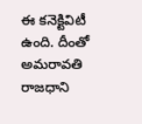ఈ కనెక్టివిటీ ఉంది. దీంతో అమరావతి రాజధాని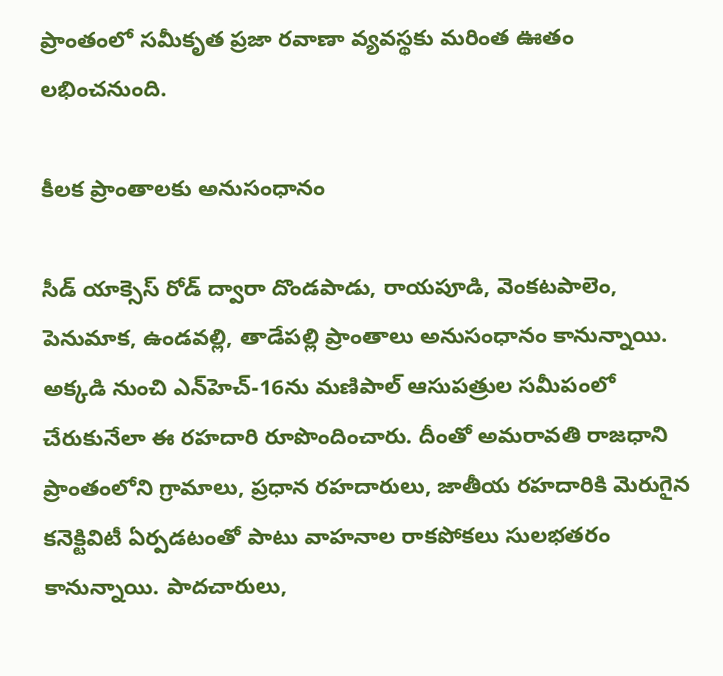ప్రాంతంలో సమీకృత ప్రజా రవాణా వ్యవస్థకు మరింత ఊతం లభించనుంది.

కీలక ప్రాంతాలకు అనుసంధానం

సీడ్‌ యాక్సెస్‌ రోడ్‌ ద్వారా దొండపాడు, రాయపూడి, వెంకటపాలెం, పెనుమాక, ఉండవల్లి, తాడేపల్లి ప్రాంతాలు అనుసంధానం కానున్నాయి. అక్కడి నుంచి ఎన్‌హెచ్‌-16ను మణిపాల్‌ ఆసుపత్రుల సమీపంలో చేరుకునేలా ఈ రహదారి రూపొందించారు. దీంతో అమరావతి రాజధాని ప్రాంతంలోని గ్రామాలు, ప్రధాన రహదారులు, జాతీయ రహదారికి మెరుగైన కనెక్టివిటీ ఏర్పడటంతో పాటు వాహనాల రాకపోకలు సులభతరం కానున్నాయి. పాదచారులు,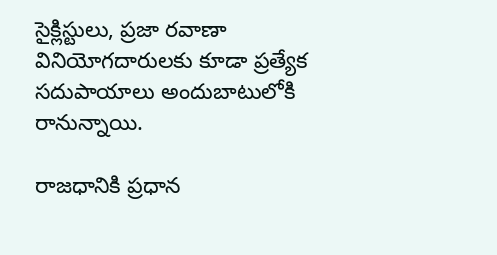సైక్లిస్టులు, ప్రజా రవాణా వినియోగదారులకు కూడా ప్రత్యేక సదుపాయాలు అందుబాటులోకి రానున్నాయి.

రాజధానికి ప్రధాన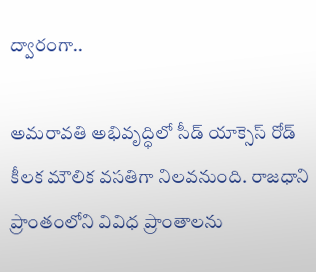ద్వారంగా..

అమరావతి అభివృద్ధిలో సీడ్‌ యాక్సెస్‌ రోడ్‌ కీలక మౌలిక వసతిగా నిలవనుంది. రాజధాని ప్రాంతంలోని వివిధ ప్రాంతాలను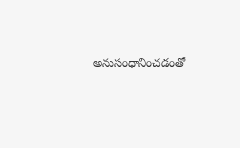అనుసంధానించడంతో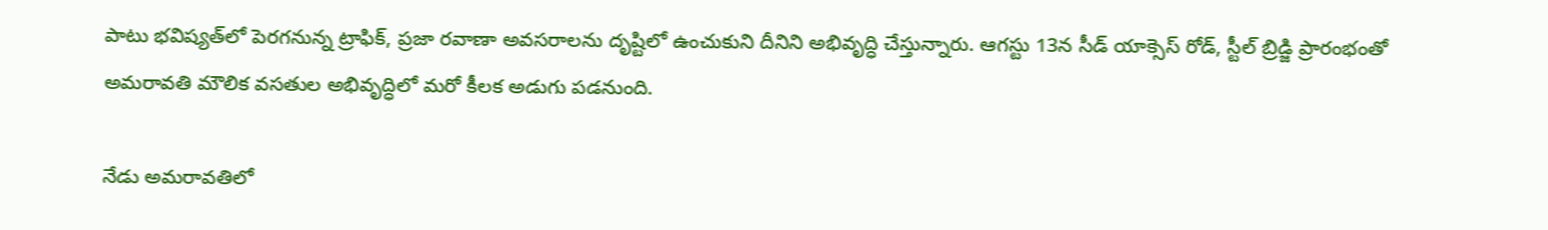పాటు భవిష్యత్‌లో పెరగనున్న ట్రాఫిక్‌, ప్రజా రవాణా అవసరాలను దృష్టిలో ఉంచుకుని దీనిని అభివృద్ధి చేస్తున్నారు. ఆగస్టు 13న సీడ్‌ యాక్సెస్‌ రోడ్‌, స్టీల్‌ బ్రిడ్జి ప్రారంభంతో అమరావతి మౌలిక వసతుల అభివృద్ధిలో మరో కీలక అడుగు పడనుంది.

నేడు అమరావతిలో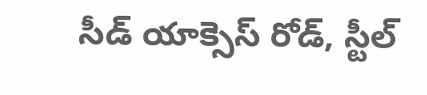సీడ్‌ యాక్సెస్‌ రోడ్‌, స్టీల్‌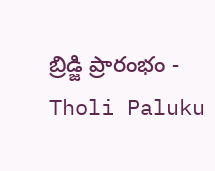బ్రిడ్జి ప్రారంభం - Tholi Paluku